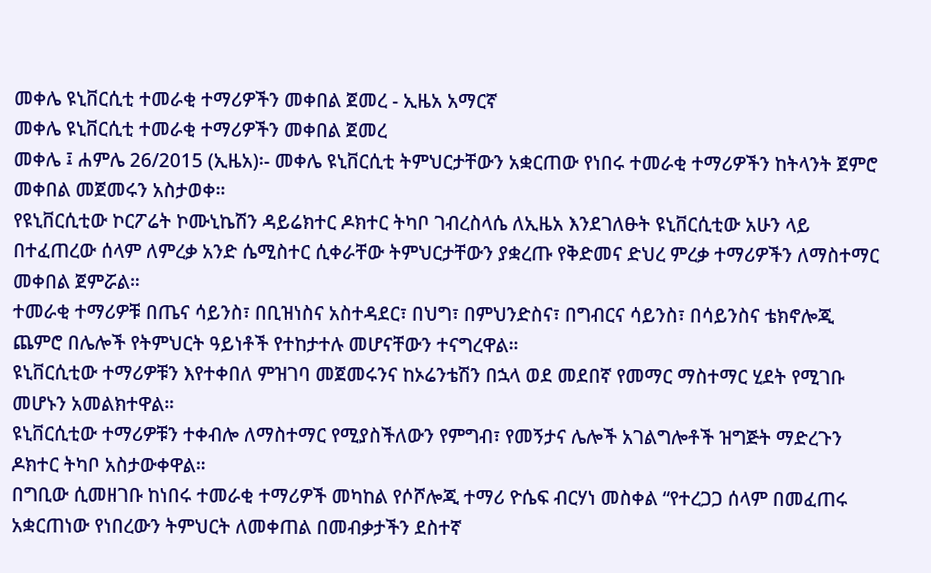መቀሌ ዩኒቨርሲቲ ተመራቂ ተማሪዎችን መቀበል ጀመረ - ኢዜአ አማርኛ
መቀሌ ዩኒቨርሲቲ ተመራቂ ተማሪዎችን መቀበል ጀመረ
መቀሌ ፤ ሐምሌ 26/2015 (ኢዜአ)፡- መቀሌ ዩኒቨርሲቲ ትምህርታቸውን አቋርጠው የነበሩ ተመራቂ ተማሪዎችን ከትላንት ጀምሮ መቀበል መጀመሩን አስታወቀ።
የዩኒቨርሲቲው ኮርፖሬት ኮሙኒኬሽን ዳይሬክተር ዶክተር ትካቦ ገብረስላሴ ለኢዜአ እንደገለፁት ዩኒቨርሲቲው አሁን ላይ በተፈጠረው ሰላም ለምረቃ አንድ ሴሚስተር ሲቀራቸው ትምህርታቸውን ያቋረጡ የቅድመና ድህረ ምረቃ ተማሪዎችን ለማስተማር መቀበል ጀምሯል።
ተመራቂ ተማሪዎቹ በጤና ሳይንስ፣ በቢዝነስና አስተዳደር፣ በህግ፣ በምህንድስና፣ በግብርና ሳይንስ፣ በሳይንስና ቴክኖሎጂ ጨምሮ በሌሎች የትምህርት ዓይነቶች የተከታተሉ መሆናቸውን ተናግረዋል።
ዩኒቨርሲቲው ተማሪዎቹን እየተቀበለ ምዝገባ መጀመሩንና ከኦሬንቴሽን በኋላ ወደ መደበኛ የመማር ማስተማር ሂደት የሚገቡ መሆኑን አመልክተዋል።
ዩኒቨርሲቲው ተማሪዎቹን ተቀብሎ ለማስተማር የሚያስችለውን የምግብ፣ የመኝታና ሌሎች አገልግሎቶች ዝግጅት ማድረጉን ዶክተር ትካቦ አስታውቀዋል።
በግቢው ሲመዘገቡ ከነበሩ ተመራቂ ተማሪዎች መካከል የሶሾሎጂ ተማሪ ዮሴፍ ብርሃነ መስቀል “የተረጋጋ ሰላም በመፈጠሩ አቋርጠነው የነበረውን ትምህርት ለመቀጠል በመብቃታችን ደስተኛ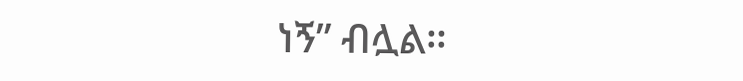ነኝ” ብሏል።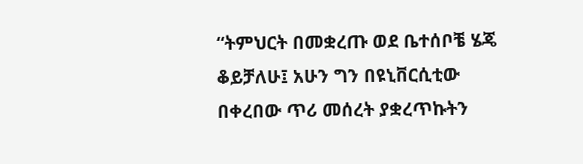“ትምህርት በመቋረጡ ወደ ቤተሰቦቼ ሄጄ ቆይቻለሁ፤ አሁን ግን በዩኒቨርሲቲው በቀረበው ጥሪ መሰረት ያቋረጥኩትን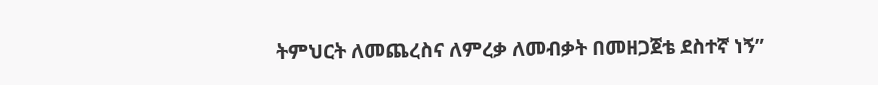ትምህርት ለመጨረስና ለምረቃ ለመብቃት በመዘጋጀቴ ደስተኛ ነኝ”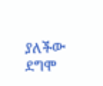ያለችው ደግሞ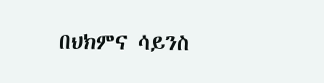በህክምና ሳይንስ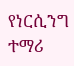የነርሲንግ ተማሪ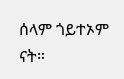ሰላም ጎይተኦም ናት።